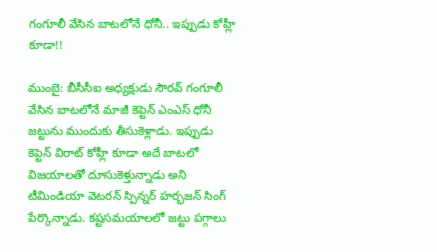గంగూలీ వేసిన బాటలోనే ధోనీ.. ఇప్పుడు కోహ్లీ కూడా!!

ముంబై: బీసీసీఐ అధ్యక్షుడు సౌరవ్ గంగూలీ వేసిన బాటలోనే మాజీ కెప్టెన్ ఎంఎస్ ధోనీ జట్టును ముందుకు తీసుకెళ్లాడు. ఇప్పుడు కెప్టెన్ విరాట్ కోహ్లీ కూడా అదే బాటలో విజయాలతో దూసుకెళ్తున్నాడు అని టీమిండియా వెటరన్ స్పిన్నర్ హర్భజన్ సింగ్ పేర్కొన్నాడు. కష్టసమయాలలో జట్టు పగ్గాలు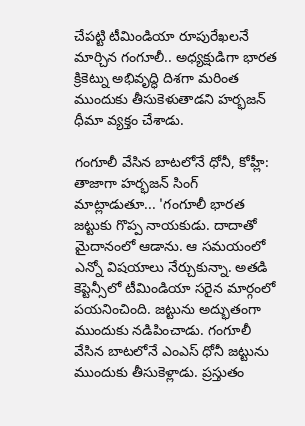చేపట్టి టీమిండియా రూపురేఖలనే మార్చిన గంగూలీ.. అధ్యక్షుడిగా భారత క్రికెట్ను అభివృద్ధి దిశగా మరింత ముందుకు తీసుకెళుతాడని హర్భజన్ ధీమా వ్యక్తం చేశాడు.

గంగూలీ వేసిన బాటలోనే ధోనీ, కోహ్లీ:
తాజాగా హర్భజన్ సింగ్ మాట్లాడుతూ... 'గంగూలీ భారత జట్టుకు గొప్ప నాయకుడు. దాదాతో మైదానంలో ఆడాను. ఆ సమయంలో ఎన్నో విషయాలు నేర్చుకున్నా. అతడి కెప్టెన్సీలో టీమిండియా సరైన మార్గంలో పయనించింది. జట్టును అద్భుతంగా ముందుకు నడిపించాడు. గంగూలీ వేసిన బాటలోనే ఎంఎస్ ధోనీ జట్టును ముందుకు తీసుకెళ్లాడు. ప్రస్తుతం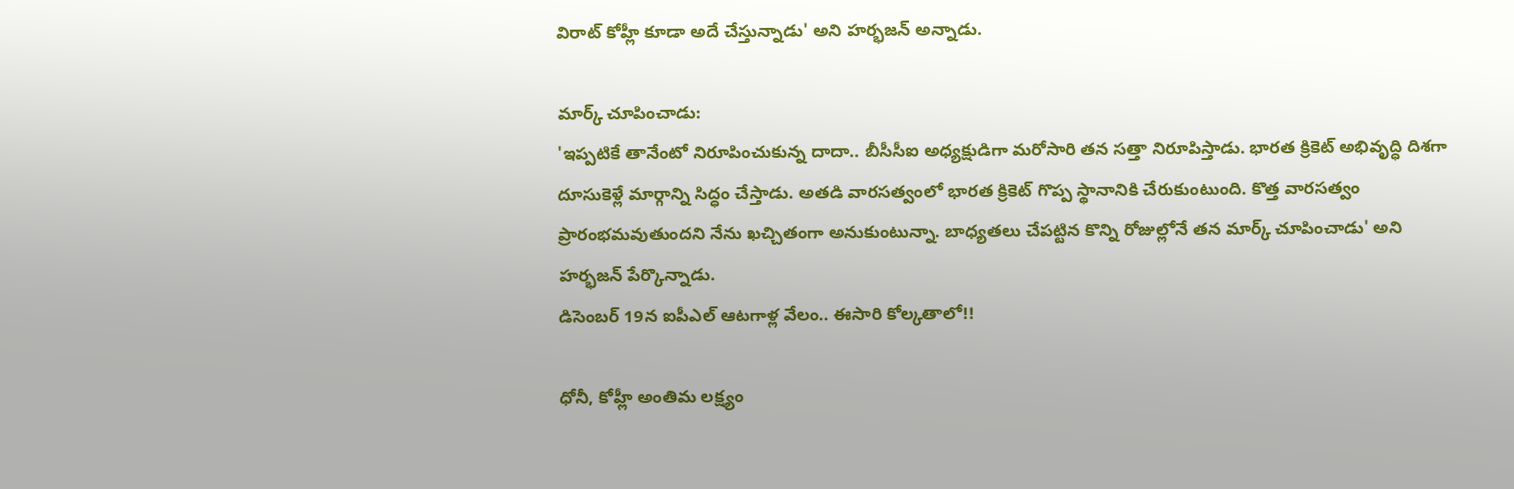విరాట్ కోహ్లీ కూడా అదే చేస్తున్నాడు' అని హర్భజన్ అన్నాడు.

మార్క్ చూపించాడు:
'ఇప్పటికే తానేంటో నిరూపించుకున్న దాదా.. బీసీసీఐ అధ్యక్షుడిగా మరోసారి తన సత్తా నిరూపిస్తాడు. భారత క్రికెట్ అభివృద్ధి దిశగా దూసుకెళ్లే మార్గాన్ని సిద్ధం చేస్తాడు. అతడి వారసత్వంలో భారత క్రికెట్ గొప్ప స్థానానికి చేరుకుంటుంది. కొత్త వారసత్వం ప్రారంభమవుతుందని నేను ఖచ్చితంగా అనుకుంటున్నా. బాధ్యతలు చేపట్టిన కొన్ని రోజుల్లోనే తన మార్క్ చూపించాడు' అని హర్భజన్ పేర్కొన్నాడు.
డిసెంబర్ 19న ఐపీఎల్ ఆటగాళ్ల వేలం.. ఈసారి కోల్కతాలో!!

ధోనీ, కోహ్లీ అంతిమ లక్ష్యం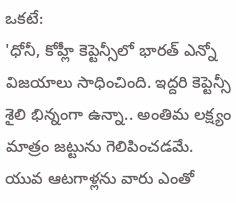ఒకటే:
'ధోనీ, కోహ్లీ కెప్టెన్సీలో భారత్ ఎన్నో విజయాలు సాధించింది. ఇద్దరి కెప్టెన్సీ శైలి భిన్నంగా ఉన్నా.. అంతిమ లక్ష్యం మాత్రం జట్టును గెలిపించడమే. యువ ఆటగాళ్లను వారు ఎంతో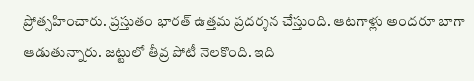ప్రోత్సహించారు. ప్రస్తుతం భారత్ ఉత్తమ ప్రదర్శన చేస్తుంది. ఆటగాళ్లు అందరూ బాగా ఆడుతున్నారు. జట్టులో తీవ్ర పోటీ నెలకొంది. ఇది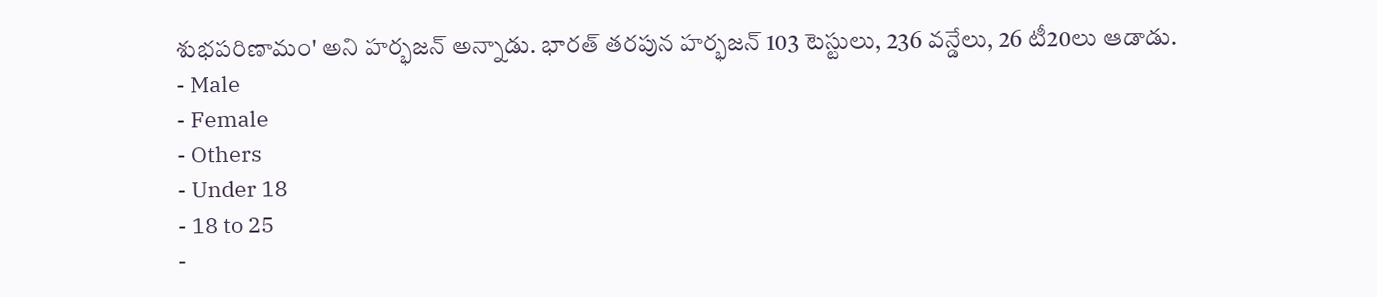శుభపరిణామం' అని హర్భజన్ అన్నాడు. భారత్ తరపున హర్భజన్ 103 టెస్టులు, 236 వన్డేలు, 26 టీ20లు ఆడాడు.
- Male
- Female
- Others
- Under 18
- 18 to 25
-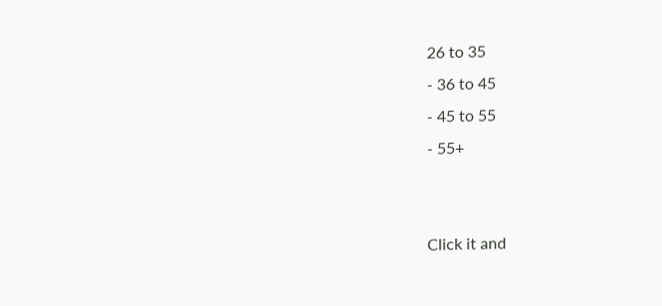26 to 35
- 36 to 45
- 45 to 55
- 55+


Click it and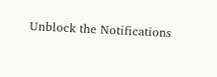Unblock the Notifications